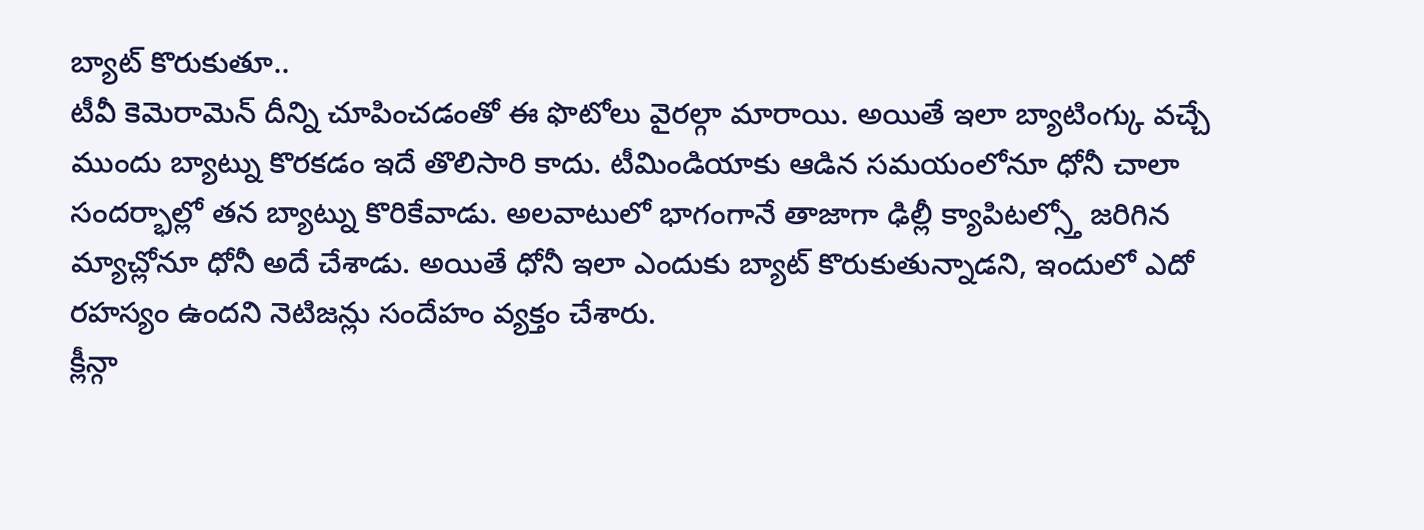బ్యాట్ కొరుకుతూ..
టీవీ కెమెరామెన్ దీన్ని చూపించడంతో ఈ ఫొటోలు వైరల్గా మారాయి. అయితే ఇలా బ్యాటింగ్కు వచ్చే ముందు బ్యాట్ను కొరకడం ఇదే తొలిసారి కాదు. టీమిండియాకు ఆడిన సమయంలోనూ ధోనీ చాలా సందర్భాల్లో తన బ్యాట్ను కొరికేవాడు. అలవాటులో భాగంగానే తాజాగా ఢిల్లీ క్యాపిటల్స్తో జరిగిన మ్యాచ్లోనూ ధోనీ అదే చేశాడు. అయితే ధోనీ ఇలా ఎందుకు బ్యాట్ కొరుకుతున్నాడని, ఇందులో ఎదో రహస్యం ఉందని నెటిజన్లు సందేహం వ్యక్తం చేశారు.
క్లీన్గా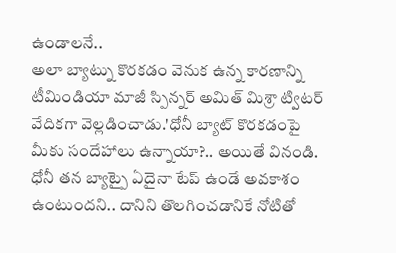ఉండాలనే..
అలా బ్యాట్ను కొరకడం వెనుక ఉన్న కారణాన్ని టీమిండియా మాజీ స్పిన్నర్ అమిత్ మిశ్రా ట్విటర్ వేదికగా వెల్లడించాడు.'ధోనీ బ్యాట్ కొరకడంపై మీకు సందేహాలు ఉన్నాయా?.. అయితే వినండి. ధోనీ తన బ్యాట్పై ఏదైనా టేప్ ఉండే అవకాశం ఉంటుందని.. దానిని తొలగించడానికే నోటితో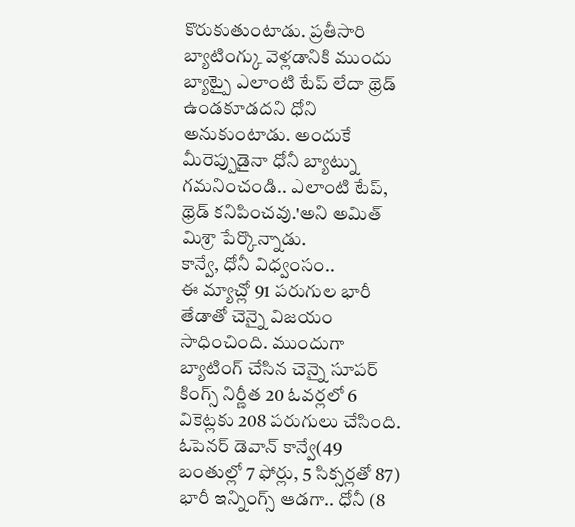కొరుకుతుంటాడు. ప్రతీసారి బ్యాటింగ్కు వెళ్లడానికి ముందు బ్యాట్పై ఎలాంటి టేప్ లేదా థ్రెడ్ ఉండకూడదని ధోని అనుకుంటాడు. అందుకే మీరెప్పుడైనా ధోనీ బ్యాట్ను గమనించండి.. ఎలాంటి టేప్, థ్రెడ్ కనిపించవు.'అని అమిత్ మిశ్రా పేర్కొన్నాడు.
కాన్వే, ధోనీ విధ్వంసం..
ఈ మ్యాచ్లో 91 పరుగుల భారీ తేడాతో చెన్నై విజయం సాధించింది. ముందుగా బ్యాటింగ్ చేసిన చెన్నై సూపర్ కింగ్స్ నిర్ణీత 20 ఓవర్లలో 6 వికెట్లకు 208 పరుగులు చేసింది. ఓపెనర్ డెవాన్ కాన్వే(49 బంతుల్లో 7 ఫోర్లు, 5 సిక్సర్లతో 87) భారీ ఇన్నింగ్స్ ఆడగా.. ధోనీ (8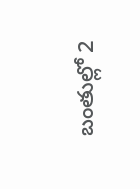బంతుల్లో 2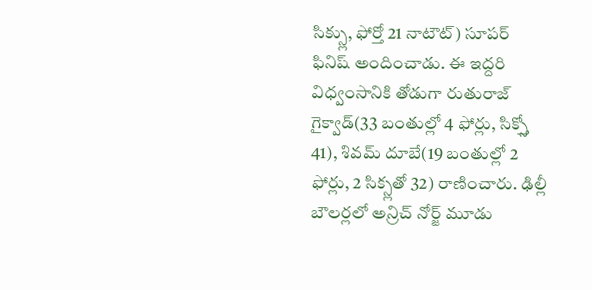సిక్స్లు, ఫోర్తో 21 నాటౌట్) సూపర్ ఫినిష్ అందించాడు. ఈ ఇద్దరి విధ్వంసానికి తోడుగా రుతురాజ్ గైక్వాడ్(33 బంతుల్లో 4 ఫోర్లు, సిక్స్తో 41), శివమ్ దూబే(19 బంతుల్లో 2 ఫోర్లు, 2 సిక్స్లతో 32) రాణించారు. ఢిల్లీ బౌలర్లలో అన్రిచ్ నోర్జ్ మూడు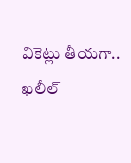వికెట్లు తీయగా.. ఖలీల్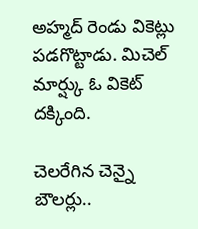అహ్మద్ రెండు వికెట్లు పడగొట్టాడు. మిచెల్ మార్ష్కు ఓ వికెట్ దక్కింది.

చెలరేగిన చెన్నై బౌలర్లు..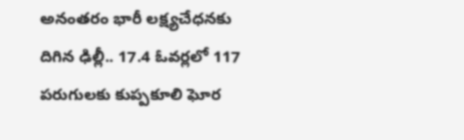అనంతరం భారీ లక్ష్యచేధనకు దిగిన ఢిల్లీ.. 17.4 ఓవర్లలో 117 పరుగులకు కుప్పకూలి ఘోర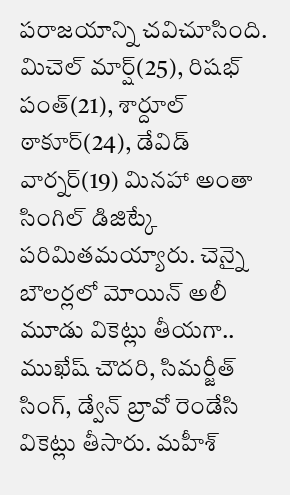పరాజయాన్ని చవిచూసింది. మిచెల్ మార్ష్(25), రిషభ్ పంత్(21), శార్దూల్ ఠాకూర్(24), డేవిడ్ వార్నర్(19) మినహా అంతా సింగిల్ డిజిట్కే పరిమితమయ్యారు. చెన్నై బౌలర్లలో మోయిన్ అలీ మూడు వికెట్లు తీయగా.. ముఖేష్ చౌదరి, సిమర్జీత్ సింగ్, డ్వేన్ బ్రావో రెండేసి వికెట్లు తీసారు. మహీశ్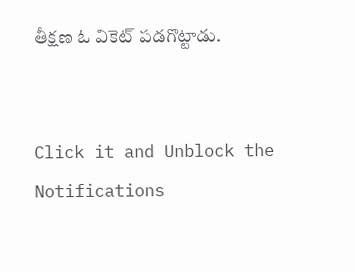తీక్షణ ఓ వికెట్ పడగొట్టాడు.


Click it and Unblock the Notifications